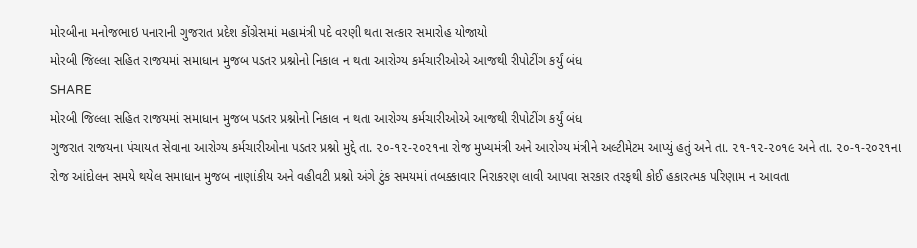મોરબીના મનોજભાઇ પનારાની ગુજરાત પ્રદેશ કોંગ્રેસમાં મહામંત્રી પદે વરણી થતા સત્કાર સમારોહ યોજાયો
મોરબી જિલ્લા સહિત રાજયમાં સમાધાન મુજબ પડતર પ્રશ્નોનો નિકાલ ન થતા આરોગ્ય કર્મચારીઓએ આજથી રીપોટીંગ કર્યું બંધ
SHARE
મોરબી જિલ્લા સહિત રાજયમાં સમાધાન મુજબ પડતર પ્રશ્નોનો નિકાલ ન થતા આરોગ્ય કર્મચારીઓએ આજથી રીપોટીંગ કર્યું બંધ
ગુજરાત રાજયના પંચાયત સેવાના આરોગ્ય કર્મચારીઓના પડતર પ્રશ્નો મુદ્દે તા. ૨૦-૧૨-૨૦૨૧ના રોજ મુખ્યમંત્રી અને આરોગ્ય મંત્રીને અલ્ટીમેટમ આપ્યું હતું અને તા. ૨૧-૧૨-૨૦૧૯ અને તા. ૨૦-૧-૨૦૨૧ના રોજ આંદોલન સમયે થયેલ સમાધાન મુજબ નાણાંકીય અને વહીવટી પ્રશ્નો અંગે ટુંક સમયમાં તબક્કાવાર નિરાકરણ લાવી આપવા સરકાર તરફથી કોઈ હકારત્મક પરિણામ ન આવતા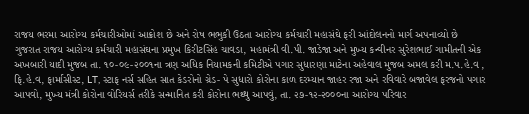રાજય ભરમા આરોગ્ય કર્મચારીઓમાં આક્રોશ છે અને રોષ ભભુકી ઉઠતા આરોગ્ય કર્મચારી મહાસંઘે ફરી આંદોલનનો માર્ગ અપનાવ્યો છે
ગુજરાત રાજય આરોગ્ય કર્મચારી મહાસંઘના પ્રમુખ કિરીટસિંહ ચાવડા, મહામંત્રી વી.પી. જાડેજા અને મુખ્ય કન્વીનર સુરેશભાઈ ગામીતની એક અખબારી યાદી મુજબ તા. ૧૦-૦૯-૨૦૦૧ના ત્રણ અધિક નિયામકની કમિટીએ પગાર સુધારણા માટેના અહેવાલ મુજબ અમલ કરી મ.પ.હે.વ , ફિ.હે.વ, ફાર્માસીસ્ટ, LT, સ્ટાફ નર્સ સહિત સાત કેડરોનો ગ્રેડ- પે સુધારો કોરોના કાળ દરમ્યાન જાહર રજા અને રવિવારે બજાવેલ ફરજનો પગાર આપવો, મુખ્ય મંત્રી કોરોના વોરિયર્સ તરીકે સન્માનિત કરી કોરોના ભથ્થુ આપવું, તા. ૨૭-૧૨-૨૦૦૦ના આરોગ્ય પરિવાર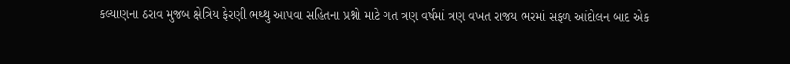કલ્યાણના ઠરાવ મુજબ ક્ષેત્રિય ફેરણી ભથ્થુ આપવા સહિતના પ્રશ્નો માટે ગત ત્રણ વર્ષમાં ત્રણ વખત રાજય ભરમાં સફળ આંદોલન બાદ એક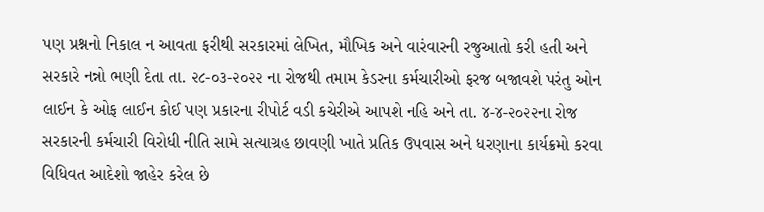પણ પ્રશ્નનો નિકાલ ન આવતા ફરીથી સરકારમાં લેખિત, મૌખિક અને વારંવારની રજુઆતો કરી હતી અને સરકારે નન્નો ભણી દેતા તા. ૨૮-૦૩-૨૦૨૨ ના રોજથી તમામ કેડરના કર્મચારીઓ ફરજ બજાવશે પરંતુ ઓન લાઈન કે ઓફ લાઈન કોઈ પણ પ્રકારના રીપોર્ટ વડી કચેરીએ આપશે નહિ અને તા. ૪-૪-૨૦૨૨ના રોજ સરકારની કર્મચારી વિરોધી નીતિ સામે સત્યાગ્રહ છાવણી ખાતે પ્રતિક ઉપવાસ અને ધરણાના કાર્યક્રમો કરવા વિધિવત આદેશો જાહેર કરેલ છે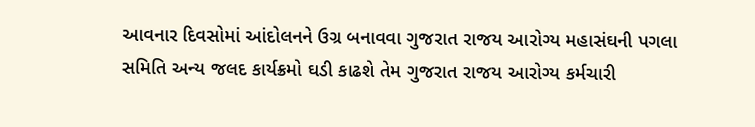આવનાર દિવસોમાં આંદોલનને ઉગ્ર બનાવવા ગુજરાત રાજય આરોગ્ય મહાસંઘની પગલા સમિતિ અન્ય જલદ કાર્યક્રમો ઘડી કાઢશે તેમ ગુજરાત રાજય આરોગ્ય કર્મચારી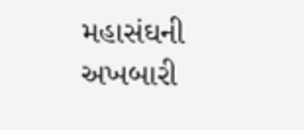મહાસંઘની અખબારી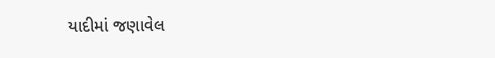યાદીમાં જણાવેલ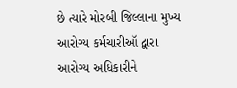છે ત્યારે મોરબી જિલ્લાના મુખ્ય આરોગ્ય કર્મચારીઑ દ્વારા આરોગ્ય અધિકારીને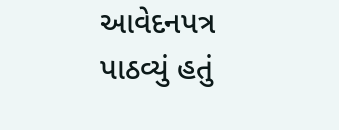આવેદનપત્ર પાઠવ્યું હતું